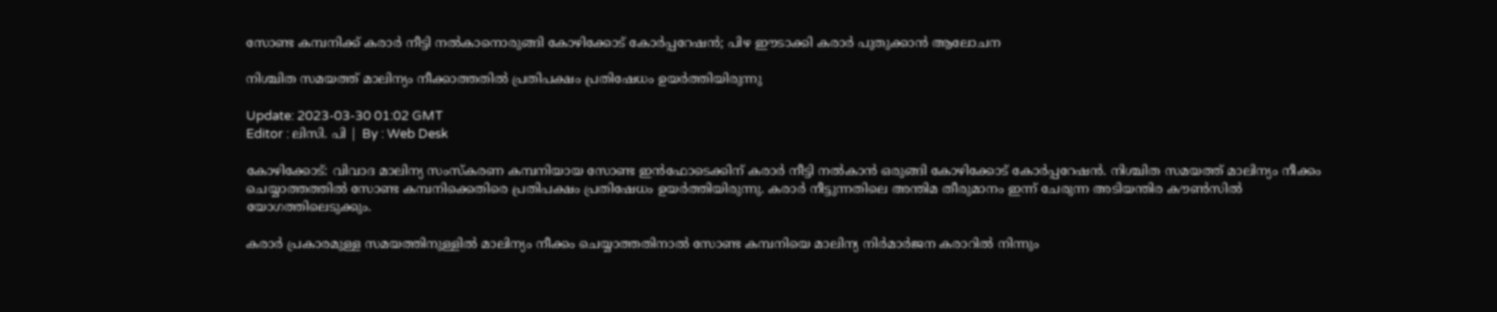സോണ്ട കമ്പനിക്ക് കരാർ നീട്ടി നൽകാനൊരുങ്ങി കോഴിക്കോട് കോർപ്പറേഷൻ; പിഴ ഈടാക്കി കരാർ പുതുക്കാൻ ആലോചന

നിശ്ചിത സമയത്ത് മാലിന്യം നീക്കാത്തതിൽ പ്രതിപക്ഷം പ്രതിഷേധം ഉയർത്തിയിരുന്നു

Update: 2023-03-30 01:02 GMT
Editor : ലിസി. പി | By : Web Desk

കോഴിക്കോട്: വിവാദ മാലിന്യ സംസ്‌കരണ കമ്പനിയായ സോണ്ട ഇൻഫോടെക്കിന് കരാർ നീട്ടി നൽകാൻ ഒരുങ്ങി കോഴിക്കോട് കോർപ്പറേഷൻ. നിശ്ചിത സമയത്ത് മാലിന്യം നീക്കം ചെയ്യാത്തത്തിൽ സോണ്ട കമ്പനിക്കെതിരെ പ്രതിപക്ഷം പ്രതിഷേധം ഉയർത്തിയിരുന്നു. കരാർ നീട്ടുന്നതിലെ അന്തിമ തീരുമാനം ഇന്ന് ചേരുന്ന അടിയന്തിര കൗൺസിൽ യോഗത്തിലെടുക്കും.

കരാർ പ്രകാരമുള്ള സമയത്തിനുള്ളിൽ മാലിന്യം നീക്കം ചെയ്യാത്തതിനാൽ സോണ്ട കമ്പനിയെ മാലിന്യ നിർമാർജന കരാറിൽ നിന്നും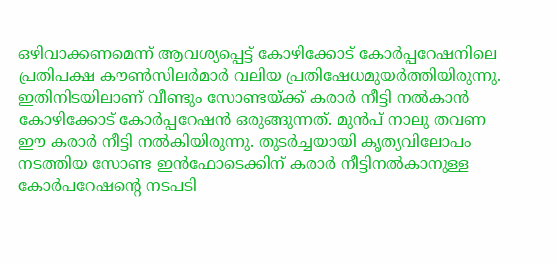ഒഴിവാക്കണമെന്ന് ആവശ്യപ്പെട്ട് കോഴിക്കോട് കോർപ്പറേഷനിലെ പ്രതിപക്ഷ കൗൺസിലർമാർ വലിയ പ്രതിഷേധമുയർത്തിയിരുന്നു. ഇതിനിടയിലാണ് വീണ്ടും സോണ്ടയ്ക്ക് കരാർ നീട്ടി നൽകാൻ കോഴിക്കോട് കോർപ്പറേഷൻ ഒരുങ്ങുന്നത്. മുൻപ് നാലു തവണ ഈ കരാർ നീട്ടി നൽകിയിരുന്നു. തുടർച്ചയായി കൃത്യവിലോപം നടത്തിയ സോണ്ട ഇൻഫോടെക്കിന് കരാർ നീട്ടിനൽകാനുള്ള കോർപറേഷന്റെ നടപടി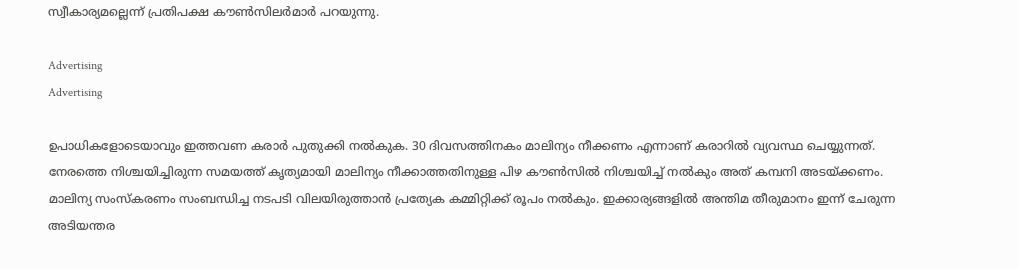സ്വീകാര്യമല്ലെന്ന് പ്രതിപക്ഷ കൗൺസിലർമാർ പറയുന്നു.

Advertising
Advertising

ഉപാധികളോടെയാവും ഇത്തവണ കരാർ പുതുക്കി നൽകുക. 30 ദിവസത്തിനകം മാലിന്യം നീക്കണം എന്നാണ് കരാറിൽ വ്യവസ്ഥ ചെയ്യുന്നത്. നേരത്തെ നിശ്ചയിച്ചിരുന്ന സമയത്ത് കൃത്യമായി മാലിന്യം നീക്കാത്തതിനുള്ള പിഴ കൗൺസിൽ നിശ്ചയിച്ച് നൽകും അത് കമ്പനി അടയ്ക്കണം. മാലിന്യ സംസ്‌കരണം സംബന്ധിച്ച നടപടി വിലയിരുത്താൻ പ്രത്യേക കമ്മിറ്റിക്ക് രൂപം നൽകും. ഇക്കാര്യങ്ങളിൽ അന്തിമ തീരുമാനം ഇന്ന് ചേരുന്ന അടിയന്തര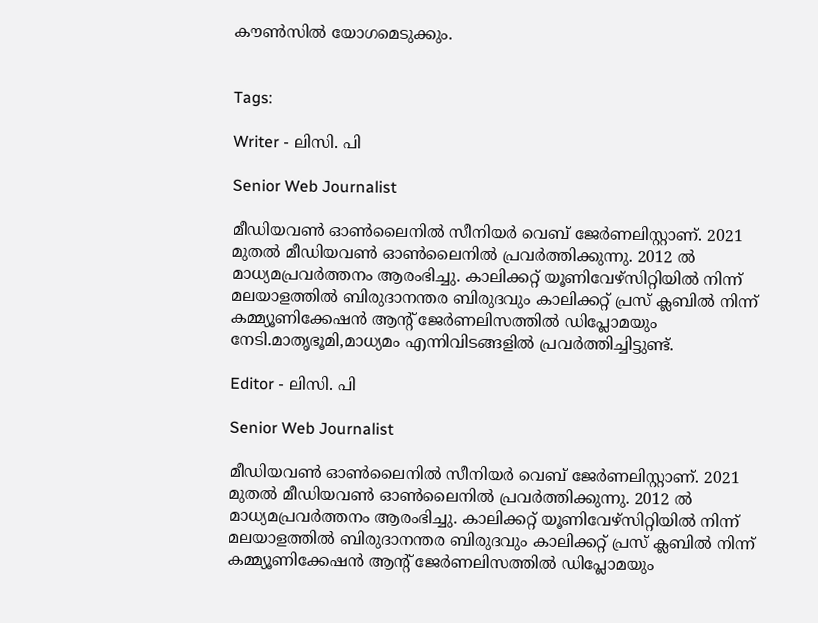കൗൺസിൽ യോഗമെടുക്കും.


Tags:

Writer - ലിസി. പി

Senior Web Journalist

മീഡിയവൺ ഓൺലൈനിൽ സീനിയർ വെബ് ജേർണലിസ്റ്റാണ്. 2021 മുതൽ മീഡിയവൺ ഓൺലൈനിൽ പ്രവർത്തിക്കുന്നു. 2012 ല്‍ മാധ്യമപ്രവര്‍ത്തനം ആരംഭിച്ചു. കാലിക്കറ്റ് യൂണിവേഴ്‌സിറ്റിയിൽ നിന്ന് മലയാളത്തിൽ ബിരുദാനന്തര ബിരുദവും കാലിക്കറ്റ് പ്രസ് ക്ലബിൽ നിന്ന് കമ്മ്യൂണിക്കേഷൻ ആന്റ് ജേർണലിസത്തിൽ ഡിപ്ലോമയും നേടി.മാതൃഭൂമി,മാധ്യമം എന്നിവിടങ്ങളിൽ പ്രവർത്തിച്ചിട്ടുണ്ട്.

Editor - ലിസി. പി

Senior Web Journalist

മീഡിയവൺ ഓൺലൈനിൽ സീനിയർ വെബ് ജേർണലിസ്റ്റാണ്. 2021 മുതൽ മീഡിയവൺ ഓൺലൈനിൽ പ്രവർത്തിക്കുന്നു. 2012 ല്‍ മാധ്യമപ്രവര്‍ത്തനം ആരംഭിച്ചു. കാലിക്കറ്റ് യൂണിവേഴ്‌സിറ്റിയിൽ നിന്ന് മലയാളത്തിൽ ബിരുദാനന്തര ബിരുദവും കാലിക്കറ്റ് പ്രസ് ക്ലബിൽ നിന്ന് കമ്മ്യൂണിക്കേഷൻ ആന്റ് ജേർണലിസത്തിൽ ഡിപ്ലോമയും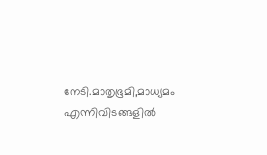നേടി.മാതൃഭൂമി,മാധ്യമം എന്നിവിടങ്ങളിൽ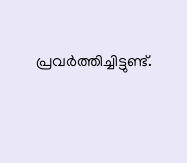പ്രവർത്തിച്ചിട്ടുണ്ട്.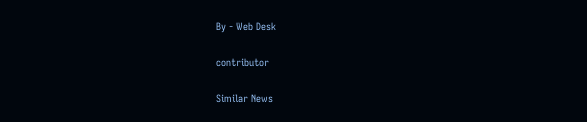By - Web Desk

contributor

Similar News